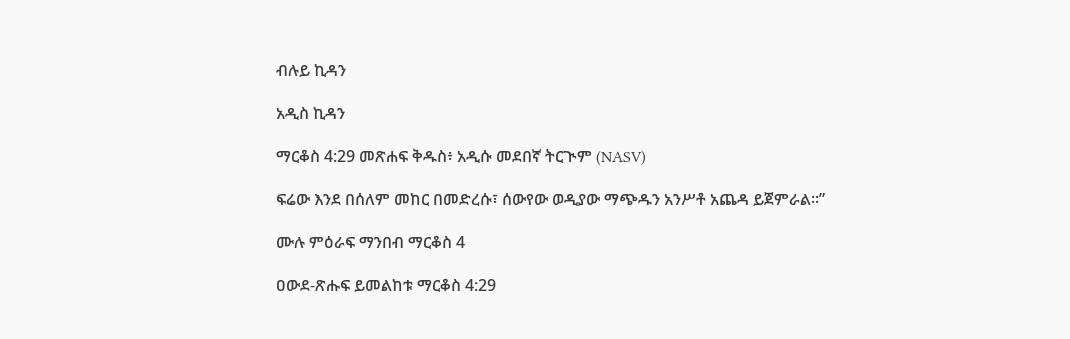ብሉይ ኪዳን

አዲስ ኪዳን

ማርቆስ 4:29 መጽሐፍ ቅዱስ፥ አዲሱ መደበኛ ትርጒም (NASV)

ፍሬው እንደ በሰለም መከር በመድረሱ፣ ሰውየው ወዲያው ማጭዱን አንሥቶ አጨዳ ይጀምራል።”

ሙሉ ምዕራፍ ማንበብ ማርቆስ 4

ዐውደ-ጽሑፍ ይመልከቱ ማርቆስ 4:29